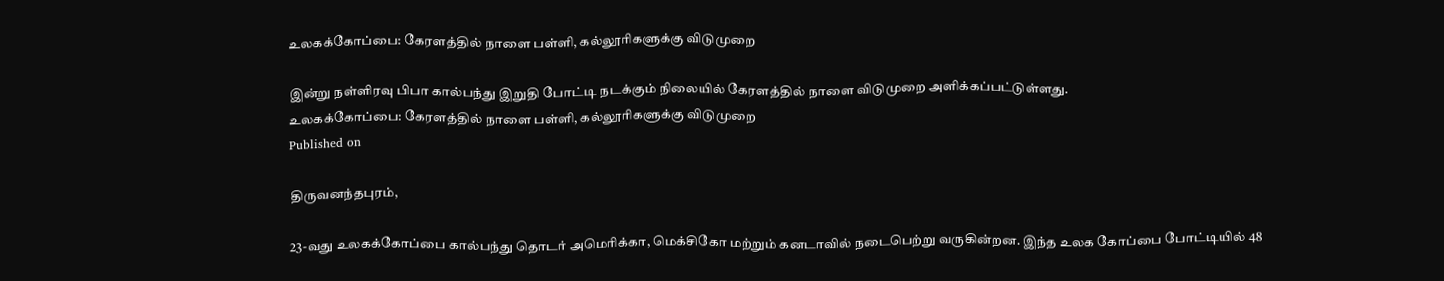உலகக்கோப்பை: கேரளத்தில் நாளை பள்ளி, கல்லூரிகளுக்கு விடுமுறை

இன்று நள்ளிரவு பிபா கால்பந்து இறுதி போட்டி நடக்கும் நிலையில் கேரளத்தில் நாளை விடுமுறை அளிக்கப்பட்டுள்ளது.
உலகக்கோப்பை: கேரளத்தில் நாளை பள்ளி, கல்லூரிகளுக்கு விடுமுறை
Published on

திருவனந்தபுரம்,

23-வது உலகக்கோப்பை கால்பந்து தொடர் அமெரிக்கா, மெக்சிகோ மற்றும் கனடாவில் நடைபெற்று வருகின்றன. இந்த உலக கோப்பை போட்டியில் 48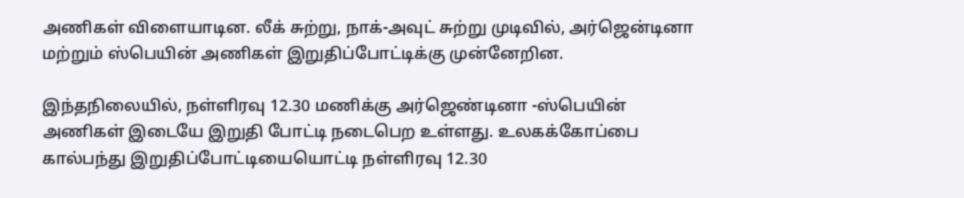அணிகள் விளையாடின. லீக் சுற்று, நாக்-அவுட் சுற்று முடிவில், அர்ஜென்டினா மற்றும் ஸ்பெயின் அணிகள் இறுதிப்போட்டிக்கு முன்னேறின.

இந்தநிலையில், நள்ளிரவு 12.30 மணிக்கு அர்ஜெண்டினா -ஸ்பெயின் அணிகள் இடையே இறுதி போட்டி நடைபெற உள்ளது. உலகக்கோப்பை கால்பந்து இறுதிப்போட்டியையொட்டி நள்ளிரவு 12.30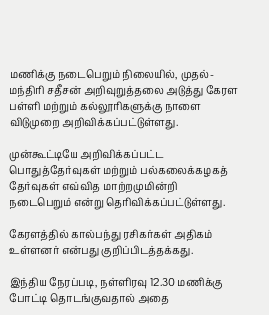மணிக்கு நடைபெறும் நிலையில், முதல்-மந்திரி சதீசன் அறிவுறுத்தலை அடுத்து கேரள பள்ளி மற்றும் கல்லூரிகளுக்கு நாளை விடுமுறை அறிவிக்கப்பட்டுள்ளது.

முன்கூட்டியே அறிவிக்கப்பட்ட பொதுத்தேர்வுகள் மற்றும் பல்கலைக்கழகத் தேர்வுகள் எவ்வித மாற்றமுமின்றி நடைபெறும் என்று தெரிவிக்கப்பட்டுள்ளது.

கேரளத்தில் கால்பந்து ரசிகர்கள் அதிகம் உள்ளனர் என்பது குறிப்பிடத்தக்கது.

இந்திய நேரப்படி, நள்ளிரவு 12.30 மணிக்கு போட்டி தொடங்குவதால் அதை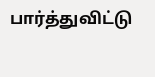பார்த்துவிட்டு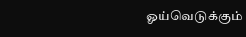ஓய்வெடுக்கும்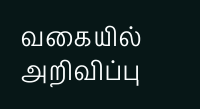வகையில் அறிவிப்பு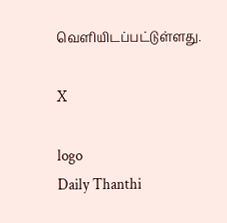வெளியிடப்பட்டுள்ளது.

X

logo
Daily Thanthi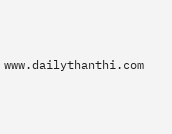www.dailythanthi.com